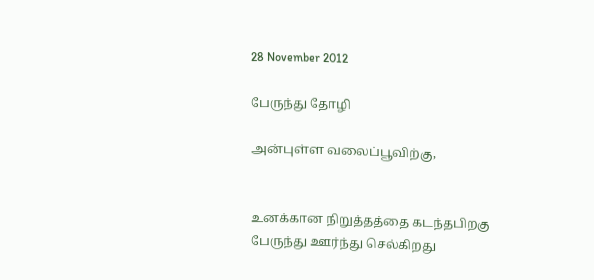28 November 2012

பேருந்து தோழி

அன்புள்ள வலைப்பூவிற்கு,


உனக்கான நிறுத்தத்தை கடந்தபிறகு
பேருந்து ஊர்ந்து செல்கிறது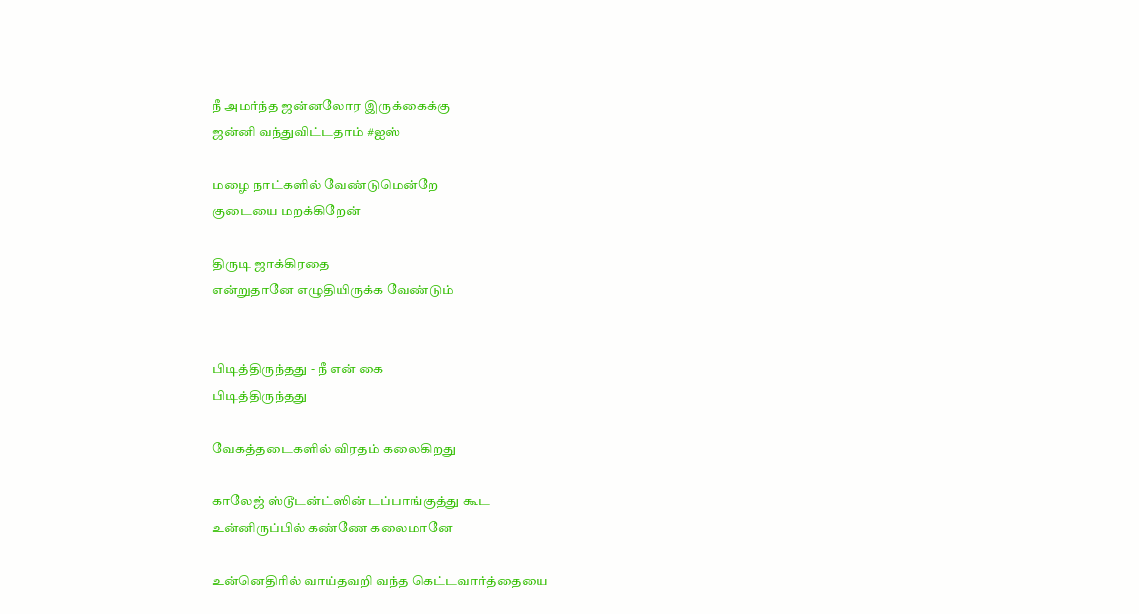நீ அமர்ந்த ஜன்னலோர இருக்கைக்கு
ஜன்னி வந்துவிட்டதாம் #ஐஸ்

மழை நாட்களில் வேண்டுமென்றே
குடையை மறக்கிறேன்

திருடி ஜாக்கிரதை
என்றுதானே எழுதியிருக்க வேண்டும்


பிடித்திருந்தது - நீ என் கை
பிடித்திருந்தது

வேகத்தடைகளில் விரதம் கலைகிறது

காலேஜ் ஸ்டூடன்ட்ஸின் டப்பாங்குத்து கூட
உன்னிருப்பில் கண்ணே கலைமானே

உன்னெதிரில் வாய்தவறி வந்த கெட்டவார்த்தையை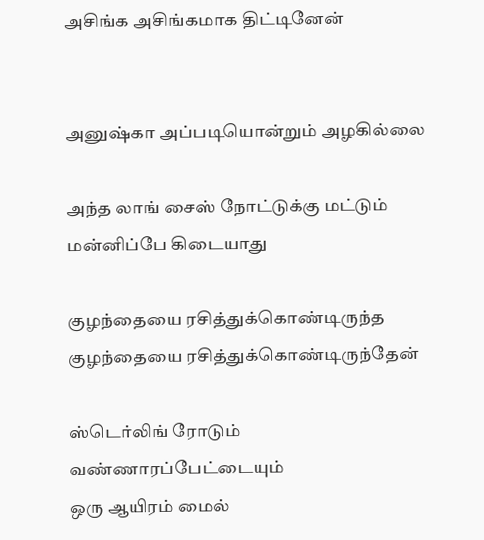அசிங்க அசிங்கமாக திட்டினேன்


அனுஷ்கா அப்படியொன்றும் அழகில்லை

அந்த லாங் சைஸ் நோட்டுக்கு மட்டும்
மன்னிப்பே கிடையாது

குழந்தையை ரசித்துக்கொண்டிருந்த
குழந்தையை ரசித்துக்கொண்டிருந்தேன்

ஸ்டெர்லிங் ரோடும் வண்ணாரப்பேட்டையும்
ஒரு ஆயிரம் மைல்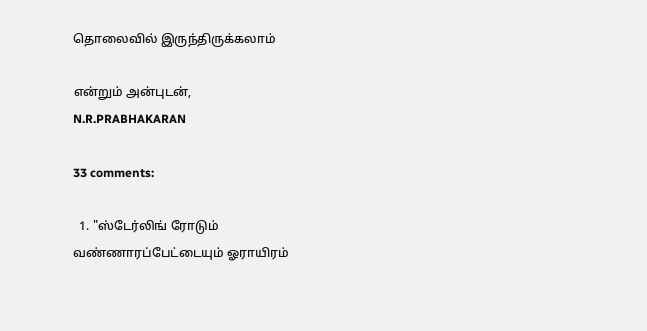தொலைவில் இருந்திருக்கலாம்

என்றும் அன்புடன்,
N.R.PRABHAKARAN

33 comments:

  1. "ஸ்டேர்லிங் ரோடும் வண்ணாரப்பேட்டையும் ஓராயிரம்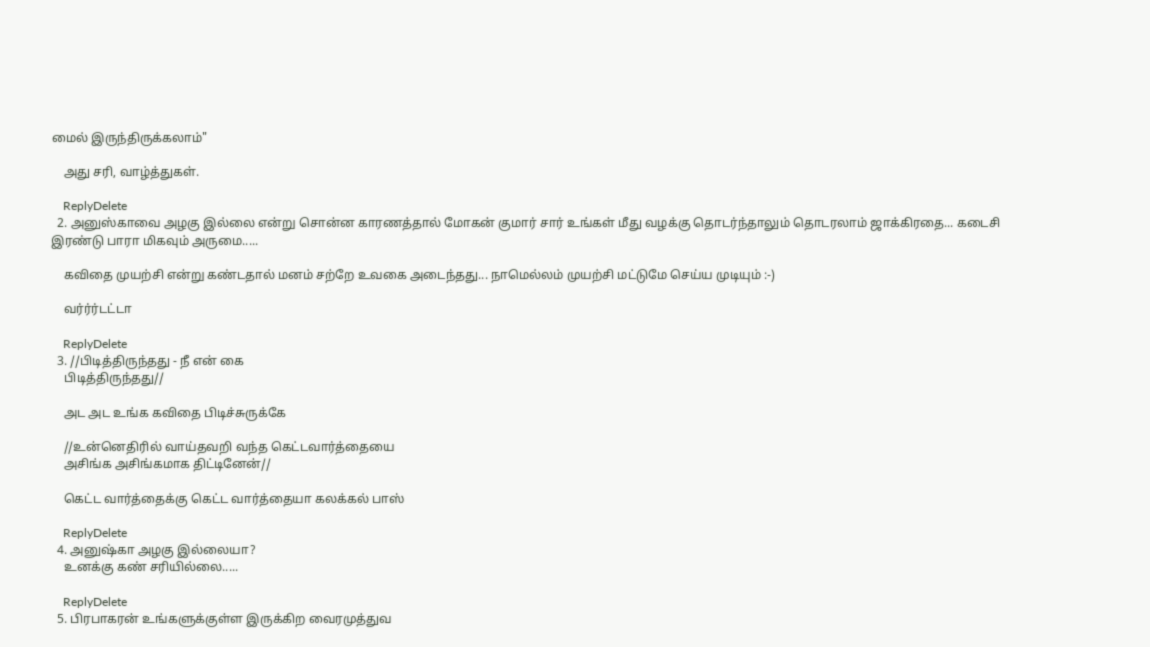மைல் இருந்திருக்கலாம்"

    அது சரி, வாழ்த்துகள்.

    ReplyDelete
  2. அனுஸ்காவை அழகு இல்லை என்று சொன்ன காரணத்தால் மோகன் குமார் சார் உங்கள் மீது வழக்கு தொடர்ந்தாலும் தொடரலாம் ஜாக்கிரதை... கடைசி இரண்டு பாரா மிகவும் அருமை.....

    கவிதை முயற்சி என்று கண்டதால் மனம் சற்றே உவகை அடைந்தது... நாமெல்லம் முயற்சி மட்டுமே செய்ய முடியும் :-)

    வர்ர்ர்டட்டா

    ReplyDelete
  3. //பிடித்திருந்தது - நீ என் கை
    பிடித்திருந்தது//

    அட அட உங்க கவிதை பிடிச்சுருக்கே

    //உன்னெதிரில் வாய்தவறி வந்த கெட்டவார்த்தையை
    அசிங்க அசிங்கமாக திட்டினேன்//

    கெட்ட வார்த்தைக்கு கெட்ட வார்த்தையா கலக்கல் பாஸ்

    ReplyDelete
  4. அனுஷ்கா அழகு இல்லையா?
    உனக்கு கண் சரியில்லை.....

    ReplyDelete
  5. பிரபாகரன் உங்களுக்குள்ள இருக்கிற வைரமுத்துவ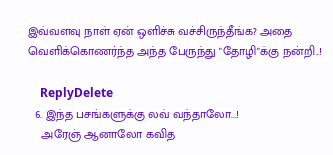இவ்வளவு நாள் ஏன் ஒளிச்சு வச்சிருந்தீங்க? அதை வெளிக்கொணர்ந்த அந்த பேருந்து "தோழி"க்கு நன்றி..!

    ReplyDelete
  6. இந்த பசங்களுக்கு லவ் வந்தாலோ...!
    அரேஞ் ஆனாலோ கவித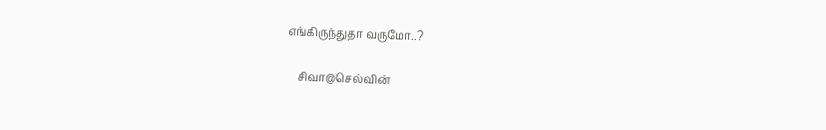எங்கிருந்துதா வருமோ..?

    சிவா@செல்வின்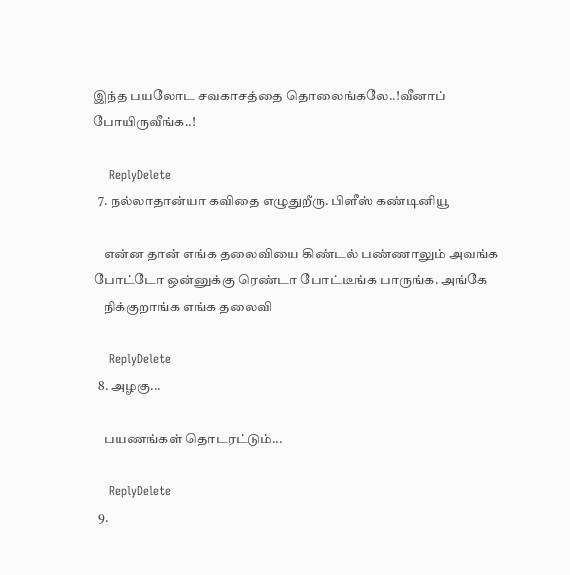இந்த பயலோட சவகாசத்தை தொலைங்கலே..!வீனாப் போயிருவீங்க..!

    ReplyDelete
  7. நல்லாதான்யா கவிதை எழுதுறீரு. பிளீஸ் கண்டினியூ

    என்ன தான் எங்க தலைவியை கிண்டல் பண்ணாலும் அவங்க போட்டோ ஒன்னுக்கு ரெண்டா போட்டீங்க பாருங்க. அங்கே
    நிக்குறாங்க எங்க தலைவி

    ReplyDelete
  8. அழகு...

    பயணங்கள் தொடரட்டும்...

    ReplyDelete
  9.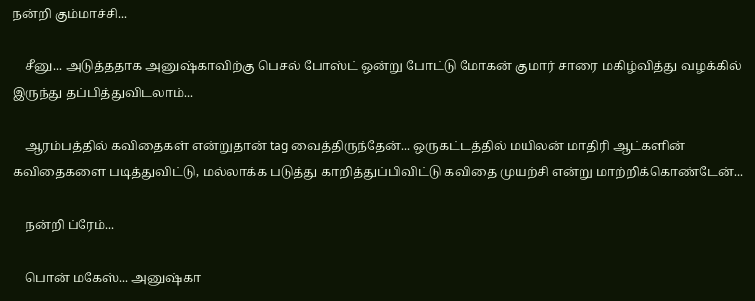நன்றி கும்மாச்சி...

    சீனு... அடுத்ததாக அனுஷ்காவிற்கு பெசல் போஸ்ட் ஒன்று போட்டு மோகன் குமார் சாரை மகிழ்வித்து வழக்கில் இருந்து தப்பித்துவிடலாம்...

    ஆரம்பத்தில் கவிதைகள் என்றுதான் tag வைத்திருந்தேன்... ஒருகட்டத்தில் மயிலன் மாதிரி ஆட்களின் கவிதைகளை படித்துவிட்டு, மல்லாக்க படுத்து காறித்துப்பிவிட்டு கவிதை முயற்சி என்று மாற்றிக்கொண்டேன்...

    நன்றி ப்ரேம்...

    பொன் மகேஸ்... அனுஷ்கா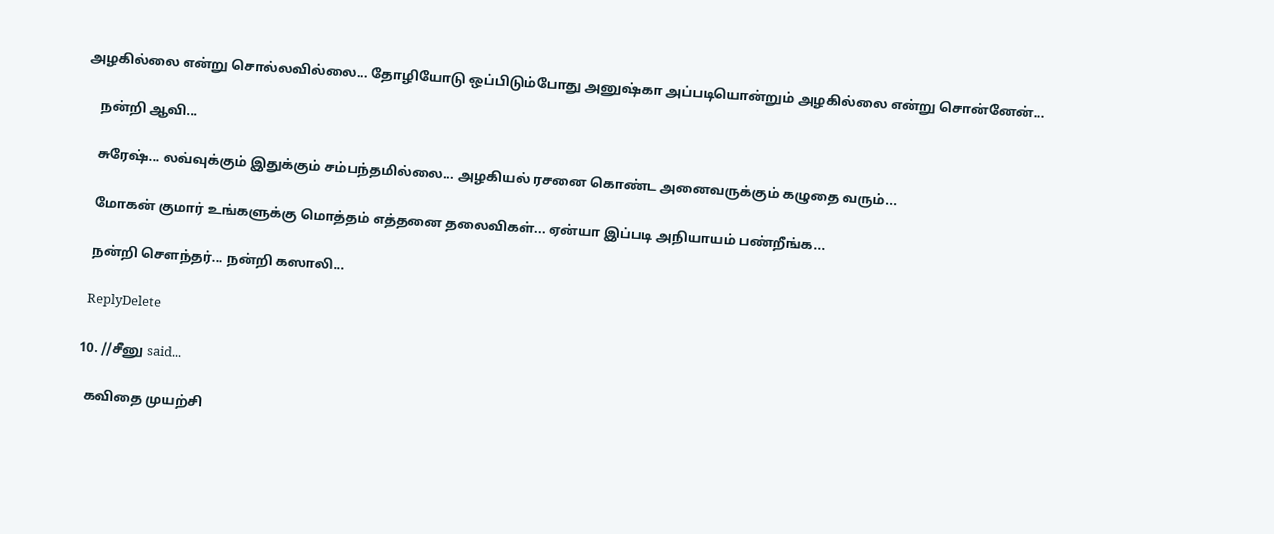அழகில்லை என்று சொல்லவில்லை... தோழியோடு ஒப்பிடும்போது அனுஷ்கா அப்படியொன்றும் அழகில்லை என்று சொன்னேன்...

    நன்றி ஆவி...

    சுரேஷ்... லவ்வுக்கும் இதுக்கும் சம்பந்தமில்லை... அழகியல் ரசனை கொண்ட அனைவருக்கும் கழுதை வரும்...

    மோகன் குமார் உங்களுக்கு மொத்தம் எத்தனை தலைவிகள்... ஏன்யா இப்படி அநியாயம் பண்றீங்க...

    நன்றி செளந்தர்... நன்றி கஸாலி...

    ReplyDelete

  10. //சீனு said...

    கவிதை முயற்சி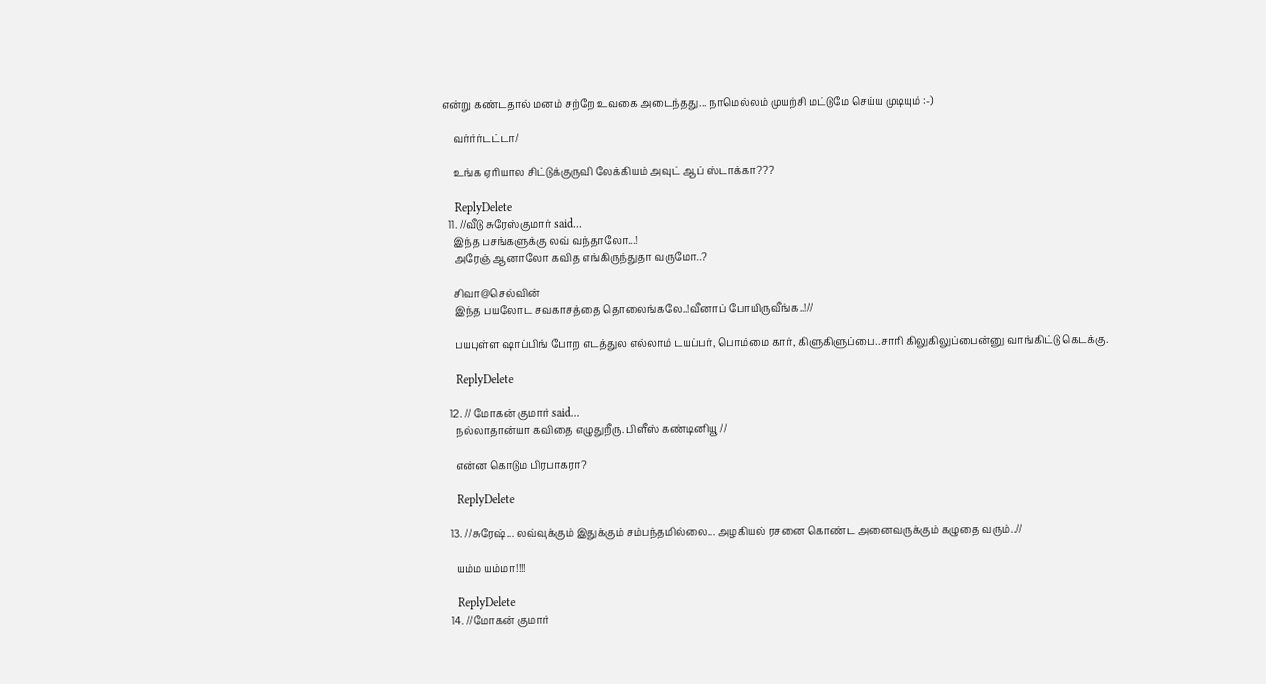என்று கண்டதால் மனம் சற்றே உவகை அடைந்தது... நாமெல்லம் முயற்சி மட்டுமே செய்ய முடியும் :-)

    வர்ர்ர்டட்டா/

    உங்க ஏரியால சிட்டுக்குருவி லேக்கியம் அவுட் ஆப் ஸ்டாக்கா???

    ReplyDelete
  11. //வீடு சுரேஸ்குமார் said...
    இந்த பசங்களுக்கு லவ் வந்தாலோ...!
    அரேஞ் ஆனாலோ கவித எங்கிருந்துதா வருமோ..?

    சிவா@செல்வின்
    இந்த பயலோட சவகாசத்தை தொலைங்கலே..!வீனாப் போயிருவீங்க..!//

    பயபுள்ள ஷாப்பிங் போற எடத்துல எல்லாம் டயப்பர், பொம்மை கார், கிளுகிளுப்பை..சாரி கிலுகிலுப்பைன்னு வாங்கிட்டு கெடக்கு.

    ReplyDelete

  12. // மோகன் குமார் said...
    நல்லாதான்யா கவிதை எழுதுறீரு. பிளீஸ் கண்டினியூ //

    என்ன கொடும பிரபாகரா?

    ReplyDelete

  13. //சுரேஷ்... லவ்வுக்கும் இதுக்கும் சம்பந்தமில்லை... அழகியல் ரசனை கொண்ட அனைவருக்கும் கழுதை வரும்..//

    யம்ம யம்மா!!!!

    ReplyDelete
  14. //மோகன் குமார்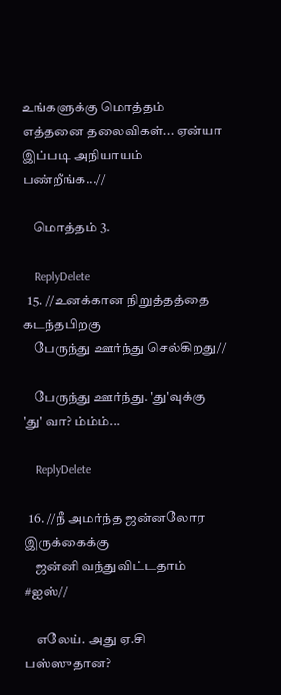உங்களுக்கு மொத்தம் எத்தனை தலைவிகள்... ஏன்யா இப்படி அநியாயம் பண்றீங்க...//

    மொத்தம் 3.

    ReplyDelete
  15. //உனக்கான நிறுத்தத்தை கடந்தபிறகு
    பேருந்து ஊர்ந்து செல்கிறது//

    பேருந்து ஊர்ந்து. 'து'வுக்கு 'து' வா? ம்ம்ம்...

    ReplyDelete

  16. //நீ அமர்ந்த ஜன்னலோர இருக்கைக்கு
    ஜன்னி வந்துவிட்டதாம் #ஐஸ்//

    எலேய். அது ஏ.சி பஸ்ஸுதான?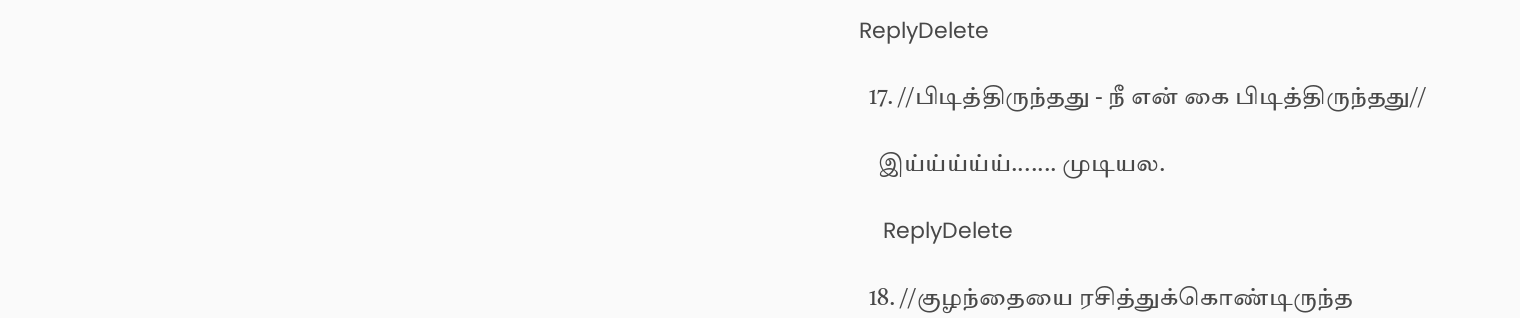ReplyDelete

  17. //பிடித்திருந்தது - நீ என் கை பிடித்திருந்தது//

    இய்ய்ய்ய்ய்....... முடியல.

    ReplyDelete

  18. //குழந்தையை ரசித்துக்கொண்டிருந்த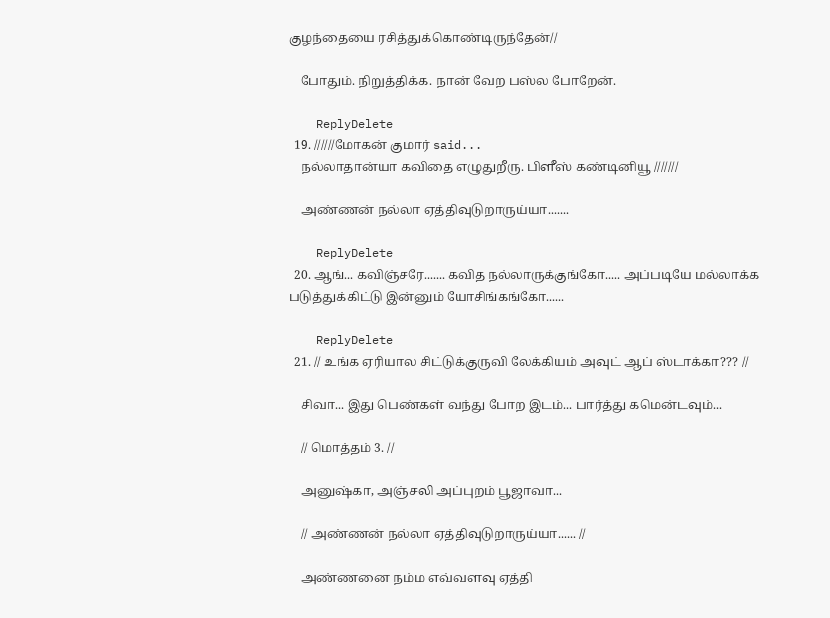குழந்தையை ரசித்துக்கொண்டிருந்தேன்//

    போதும். நிறுத்திக்க. நான் வேற பஸ்ல போறேன்.

    ReplyDelete
  19. //////மோகன் குமார் said...
    நல்லாதான்யா கவிதை எழுதுறீரு. பிளீஸ் கண்டினியூ ///////

    அண்ணன் நல்லா ஏத்திவுடுறாருய்யா.......

    ReplyDelete
  20. ஆங்... கவிஞ்சரே....... கவித நல்லாருக்குங்கோ..... அப்படியே மல்லாக்க படுத்துக்கிட்டு இன்னும் யோசிங்கங்கோ......

    ReplyDelete
  21. // உங்க ஏரியால சிட்டுக்குருவி லேக்கியம் அவுட் ஆப் ஸ்டாக்கா??? //

    சிவா... இது பெண்கள் வந்து போற இடம்... பார்த்து கமென்டவும்...

    // மொத்தம் 3. //

    அனுஷ்கா, அஞ்சலி அப்புறம் பூஜாவா...

    // அண்ணன் நல்லா ஏத்திவுடுறாருய்யா...... //

    அண்ணனை நம்ம எவ்வளவு ஏத்தி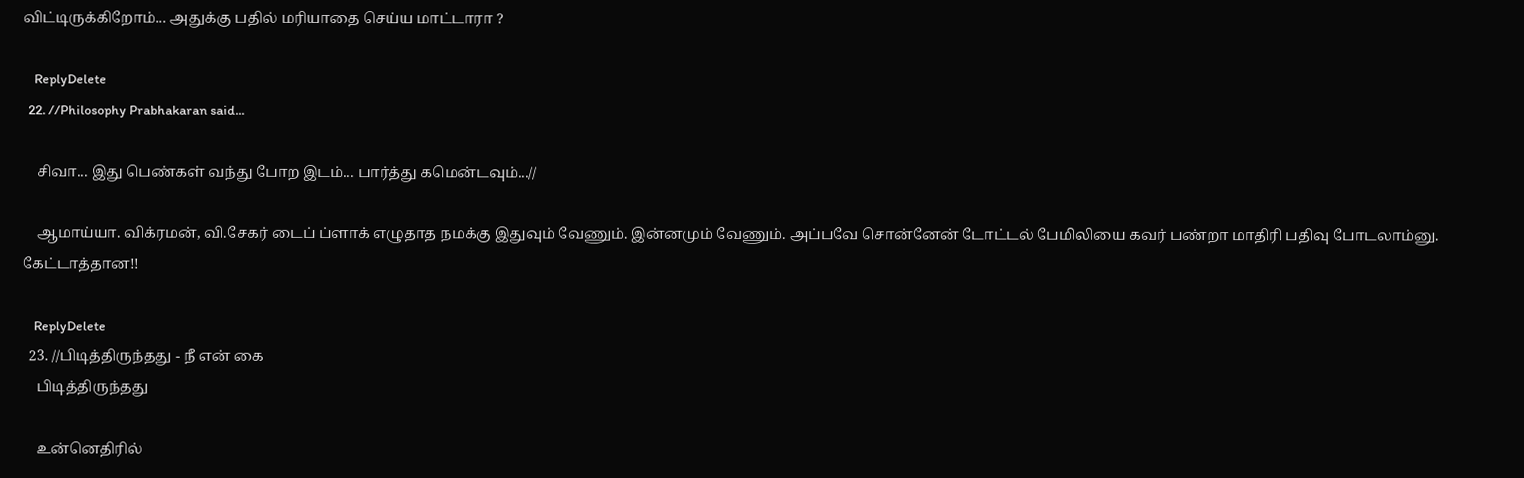விட்டிருக்கிறோம்... அதுக்கு பதில் மரியாதை செய்ய மாட்டாரா ?

    ReplyDelete
  22. //Philosophy Prabhakaran said...

    சிவா... இது பெண்கள் வந்து போற இடம்... பார்த்து கமென்டவும்...//

    ஆமாய்யா. விக்ரமன், வி.சேகர் டைப் ப்ளாக் எழுதாத நமக்கு இதுவும் வேணும். இன்னமும் வேணும். அப்பவே சொன்னேன் டோட்டல் பேமிலியை கவர் பண்றா மாதிரி பதிவு போடலாம்னு. கேட்டாத்தான!!

    ReplyDelete
  23. //பிடித்திருந்தது - நீ என் கை
    பிடித்திருந்தது

    உன்னெதிரில்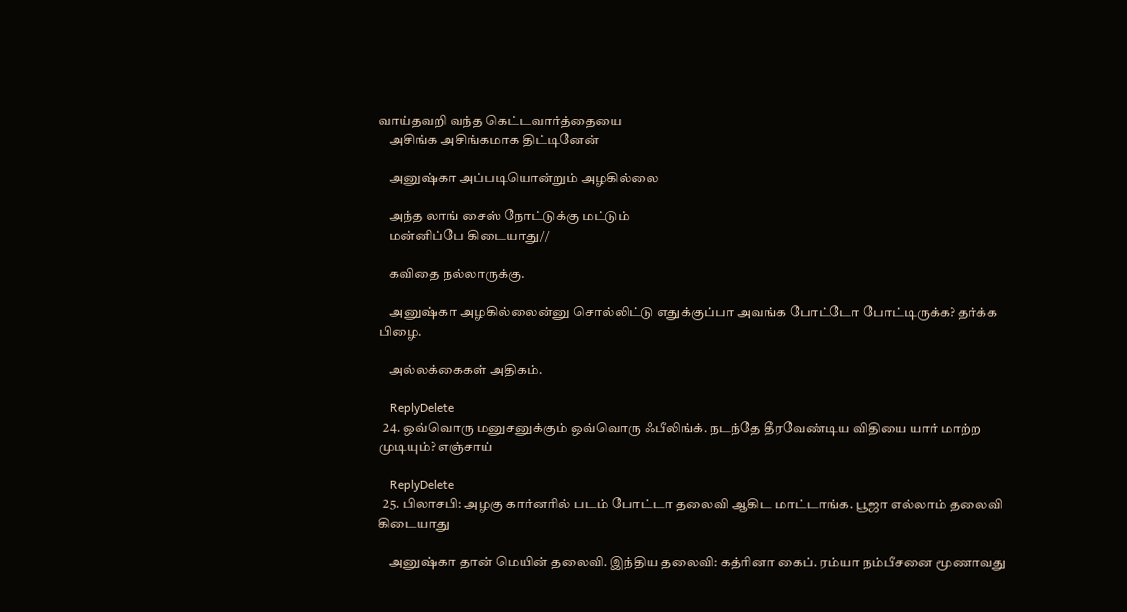வாய்தவறி வந்த கெட்டவார்த்தையை
    அசிங்க அசிங்கமாக திட்டினேன்

    அனுஷ்கா அப்படியொன்றும் அழகில்லை

    அந்த லாங் சைஸ் நோட்டுக்கு மட்டும்
    மன்னிப்பே கிடையாது//

    கவிதை நல்லாருக்கு.

    அனுஷ்கா அழகில்லைன்னு சொல்லிட்டு எதுக்குப்பா அவங்க போட்டோ போட்டிருக்க? தர்க்க பிழை.

    அல்லக்கைகள் அதிகம்.

    ReplyDelete
  24. ஒவ்வொரு மனுசனுக்கும் ஒவ்வொரு ஃபீலிங்க். நடந்தே தீரவேண்டிய விதியை யார் மாற்ற முடியும்? எஞ்சாய்

    ReplyDelete
  25. பிலாசபி: அழகு கார்னரில் படம் போட்டா தலைவி ஆகிட மாட்டாங்க. பூஜா எல்லாம் தலைவி கிடையாது

    அனுஷ்கா தான் மெயின் தலைவி. இந்திய தலைவி: கத்ரினா கைப். ரம்யா நம்பீசனை மூணாவது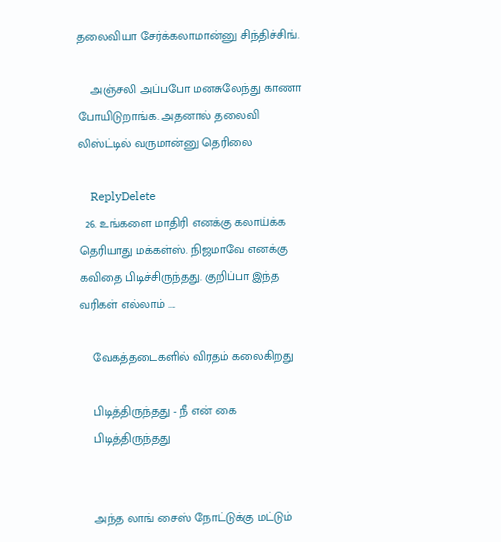தலைவியா சேர்க்கலாமான்னு சிந்திச்சிங்.

    அஞ்சலி அப்பபோ மனசுலேந்து காணா போயிடுறாங்க. அதனால் தலைவி லிஸ்ட்டில் வருமான்னு தெரிலை

    ReplyDelete
  26. உங்களை மாதிரி எனக்கு கலாய்க்க தெரியாது மக்கள்ஸ். நிஜமாவே எனக்கு கவிதை பிடிச்சிருந்தது. குறிப்பா இந்த வரிகள் எல்லாம் ....

    வேகத்தடைகளில் விரதம் கலைகிறது

    பிடித்திருந்தது - நீ என் கை
    பிடித்திருந்தது


    அந்த லாங் சைஸ் நோட்டுக்கு மட்டும்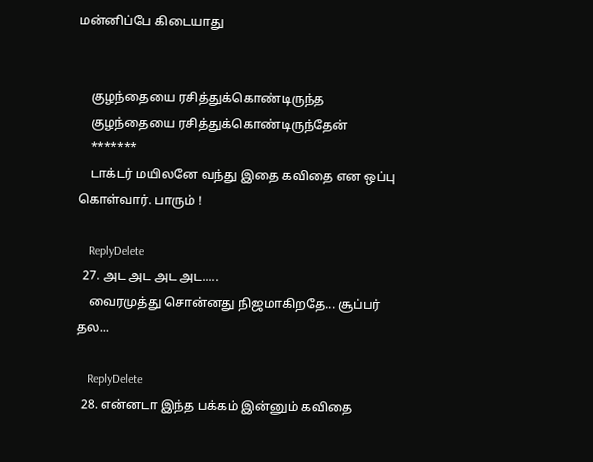மன்னிப்பே கிடையாது


    குழந்தையை ரசித்துக்கொண்டிருந்த
    குழந்தையை ரசித்துக்கொண்டிருந்தேன்
    *******
    டாக்டர் மயிலனே வந்து இதை கவிதை என ஒப்பு கொள்வார். பாரும் !

    ReplyDelete
  27. அட அட அட அட.....
    வைரமுத்து சொன்னது நிஜமாகிறதே... சூப்பர் தல...

    ReplyDelete
  28. என்னடா இந்த பக்கம் இன்னும் கவிதை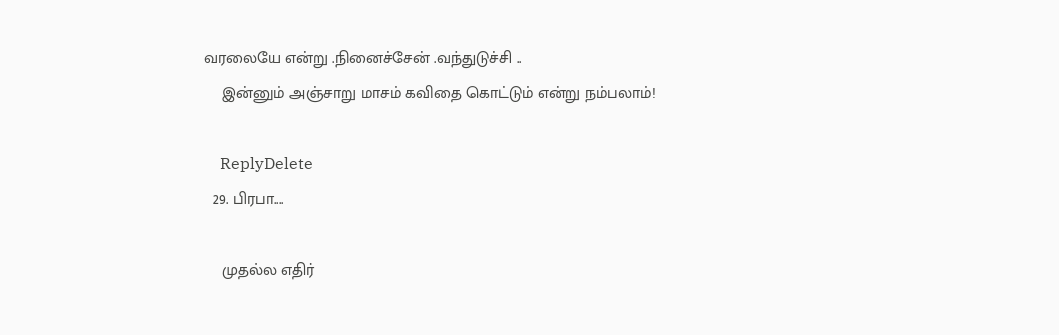வரலையே என்று .நினைச்சேன் .வந்துடுச்சி ..
    இன்னும் அஞ்சாறு மாசம் கவிதை கொட்டும் என்று நம்பலாம்!

    ReplyDelete
  29. பிரபா....

    முதல்ல எதிர்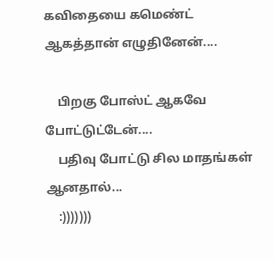கவிதையை கமெண்ட் ஆகத்தான் எழுதினேன்....

    பிறகு போஸ்ட் ஆகவே போட்டுட்டேன்....
    பதிவு போட்டு சில மாதங்கள் ஆனதால்...
    :)))))))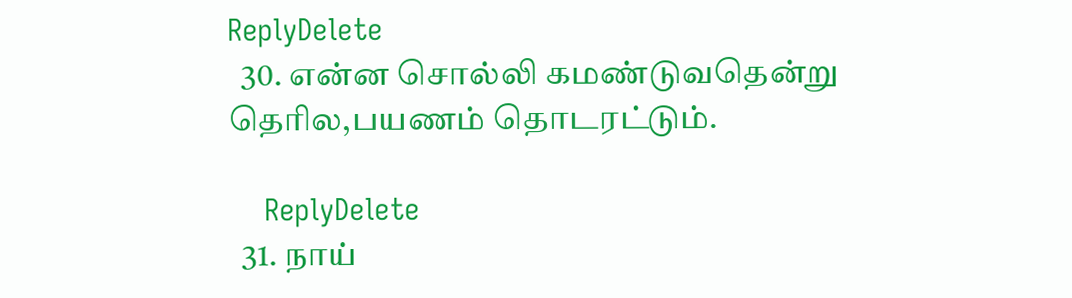ReplyDelete
  30. என்ன சொல்லி கமண்டுவதென்று தெரில,பயணம் தொடரட்டும்.

    ReplyDelete
  31. நாய்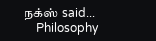நக்ஸ் said...
    Philosophy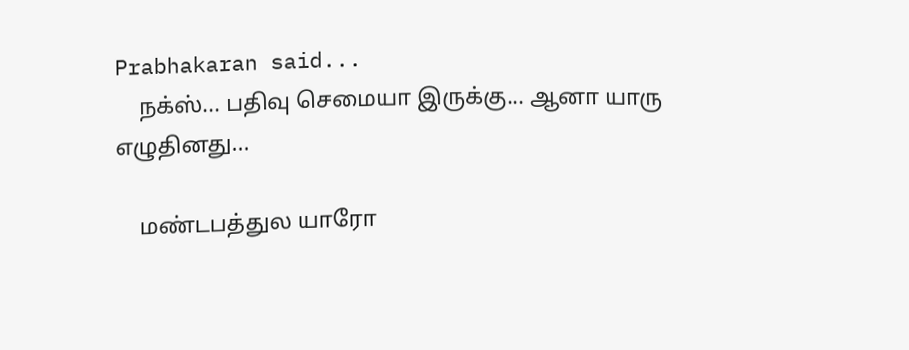Prabhakaran said...
    நக்ஸ்... பதிவு செமையா இருக்கு... ஆனா யாரு எழுதினது...

    மண்டபத்துல யாரோ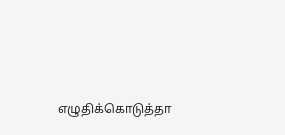எழுதிக்கொடுத்தா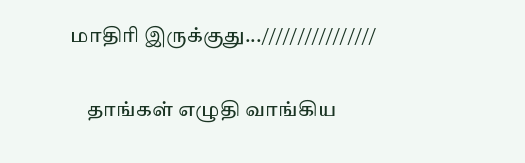மாதிரி இருக்குது...////////////////

    தாங்கள் எழுதி வாங்கிய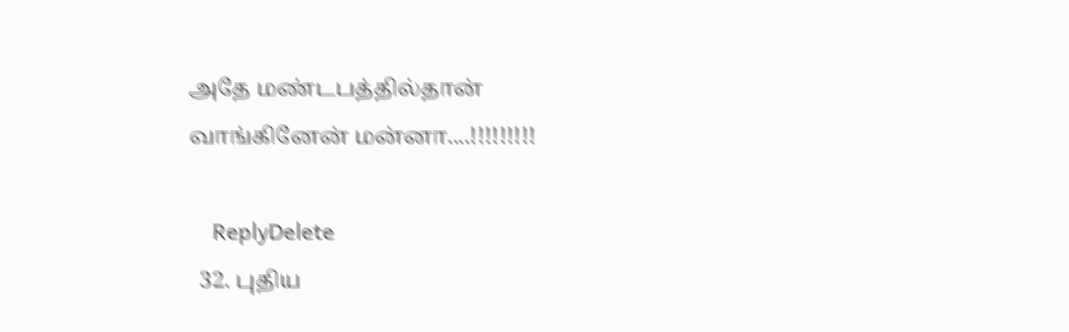அதே மண்டபத்தில்தான் வாங்கினேன் மன்னா....!!!!!!!!!

    ReplyDelete
  32. புதிய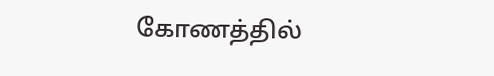கோணத்தில்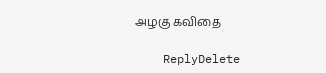அழகு கவிதை

    ReplyDelete